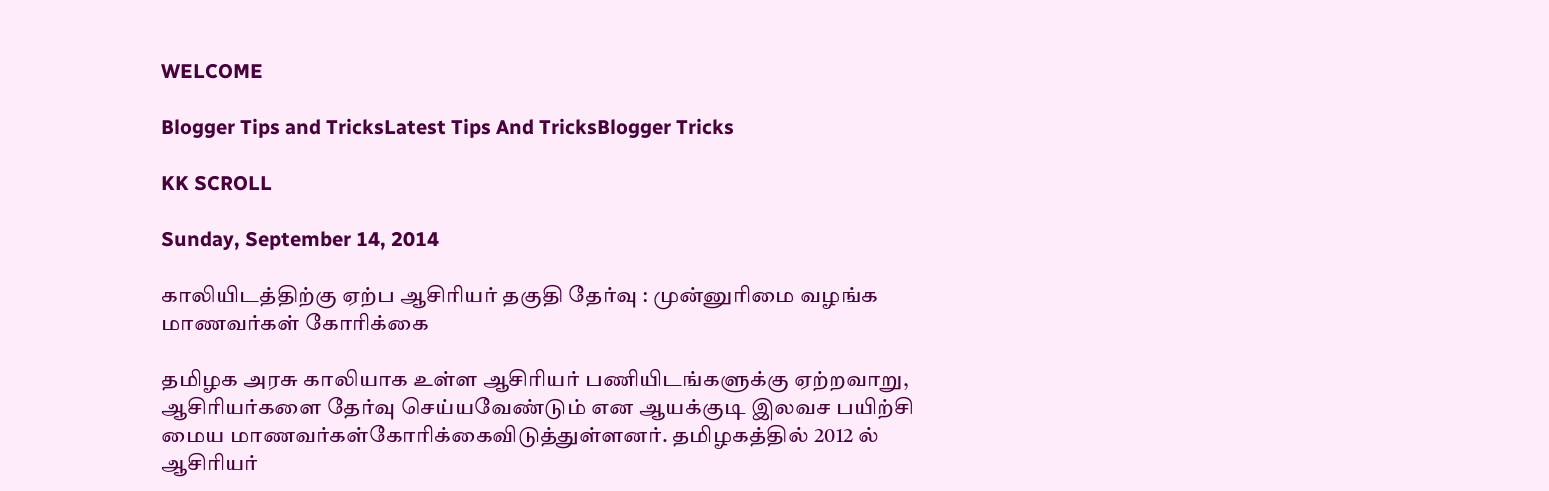WELCOME

Blogger Tips and TricksLatest Tips And TricksBlogger Tricks

KK SCROLL

Sunday, September 14, 2014

காலியிடத்திற்கு ஏற்ப ஆசிரியர் தகுதி தேர்வு : முன்னுரிமை வழங்க மாணவர்கள் கோரிக்கை

தமிழக அரசு காலியாக உள்ள ஆசிரியர் பணியிடங்களுக்கு ஏற்றவாறு,
ஆசிரியர்களை தேர்வு செய்யவேண்டும் என ஆயக்குடி இலவச பயிற்சி மைய மாணவர்கள்கோரிக்கைவிடுத்துள்ளனர். தமிழகத்தில் 2012 ல் ஆசிரியர்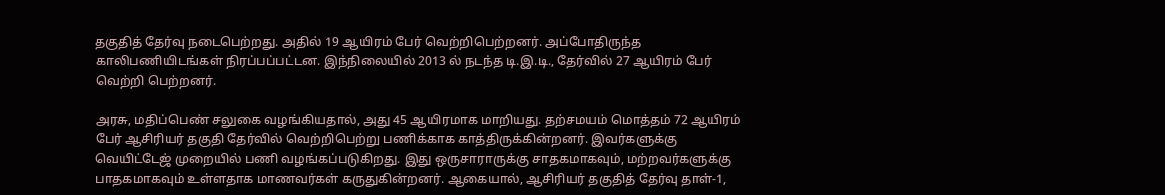தகுதித் தேர்வு நடைபெற்றது. அதில் 19 ஆயிரம் பேர் வெற்றிபெற்றனர். அப்போதிருந்த காலிபணியிடங்கள் நிரப்பப்பட்டன. இந்நிலையில் 2013 ல் நடந்த டி.இ.டி., தேர்வில் 27 ஆயிரம் பேர் வெற்றி பெற்றனர்.

அரசு, மதிப்பெண் சலுகை வழங்கியதால், அது 45 ஆயிரமாக மாறியது. தற்சமயம் மொத்தம் 72 ஆயிரம் பேர் ஆசிரியர் தகுதி தேர்வில் வெற்றிபெற்று பணிக்காக காத்திருக்கின்றனர். இவர்களுக்கு வெயிட்டேஜ் முறையில் பணி வழங்கப்படுகிறது. இது ஒருசாராருக்கு சாதகமாகவும், மற்றவர்களுக்கு பாதகமாகவும் உள்ளதாக மாணவர்கள் கருதுகின்றனர். ஆகையால், ஆசிரியர் தகுதித் தேர்வு தாள்-1,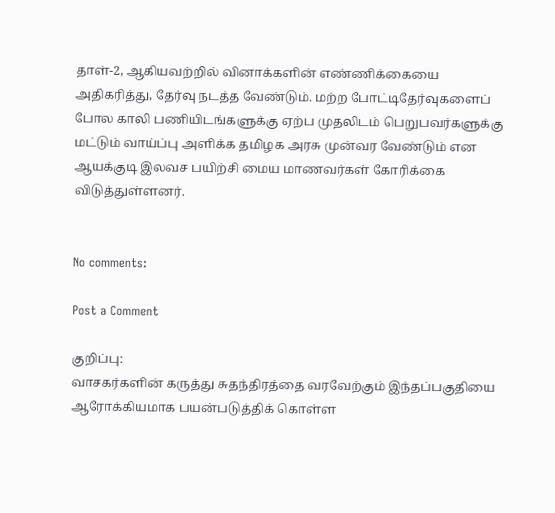தாள்-2, ஆகியவற்றில் வினாக்களின் எண்ணிக்கையை அதிகரித்து, தேர்வு நடத்த வேண்டும். மற்ற போட்டிதேர்வுகளைப் போல காலி பணியிடங்களுக்கு ஏற்ப முதலிடம் பெறுபவர்களுக்கு மட்டும் வாய்ப்பு அளிக்க தமிழக அரசு முன்வர வேண்டும் என ஆயக்குடி இலவச பயிற்சி மைய மாணவர்கள் கோரிக்கை விடுத்துள்ளனர்.


No comments:

Post a Comment

குறிப்பு:
வாசகர்களின் கருத்து சுதந்திரத்தை வரவேற்கும் இந்தப்பகுதியை ஆரோக்கியமாக பயன்படுத்திக் கொள்ள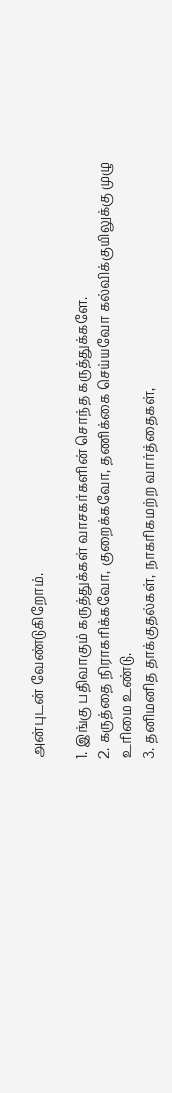அன்புடன் வேண்டுகிறோம்.

1. இங்கு பதிவாகும் கருத்துக்கள் வாசகர்களின் சொந்த கருத்துக்களே.
2. கருத்தை நிராகரிக்கவோ, குறைக்கவோ, தணிக்கை செய்யவோ கல்விக்குயிலுக்கு முழு உரிமை உண்டு.
3. தனிமனித தாக்குதல்கள், நாகரிகமற்ற வார்த்தைகள்,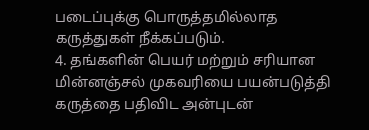படைப்புக்கு பொருத்தமில்லாத கருத்துகள் நீக்கப்படும்.
4. தங்களின் பெயர் மற்றும் சரியான மின்னஞ்சல் முகவரியை பயன்படுத்தி கருத்தை பதிவிட அன்புடன்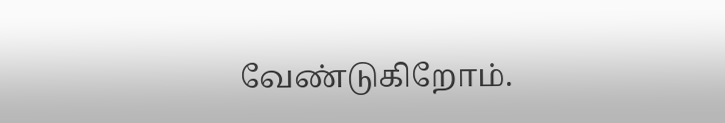வேண்டுகிறோம்.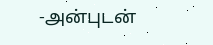-அன்புடன்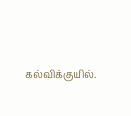கல்விக்குயில்.